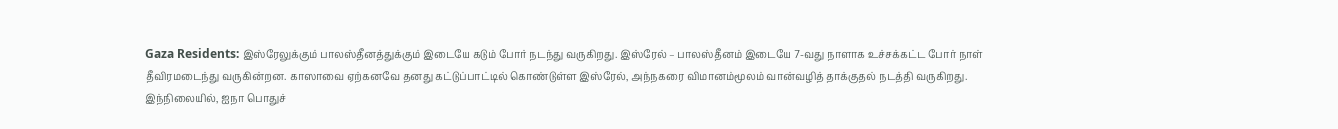Gaza Residents: இஸ்ரேலுக்கும் பாலஸ்தீனத்துக்கும் இடையே கடும் போர் நடந்து வருகிறது. இஸ்ரேல் – பாலஸ்தீனம் இடையே 7-வது நாளாக உச்சக்கட்ட போர் நாள் தீவிரமடைந்து வருகின்றன. காஸாவை ஏற்கனவே தனது கட்டுப்பாட்டில் கொண்டுள்ள இஸ்ரேல், அந்நகரை விமானம்மூலம் வான்வழித் தாக்குதல் நடத்தி வருகிறது.
இந்நிலையில், ஐநா பொதுச்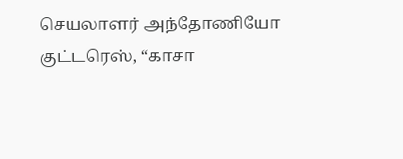செயலாளர் அந்தோணியோ குட்டரெஸ், “காசா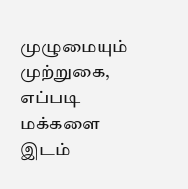முழுமையும் முற்றுகை, எப்படி மக்களை இடம்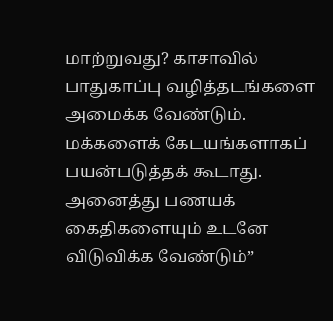மாற்றுவது? காசாவில் பாதுகாப்பு வழித்தடங்களை அமைக்க வேண்டும். மக்களைக் கேடயங்களாகப் பயன்படுத்தக் கூடாது. அனைத்து பணயக் கைதிகளையும் உடனே விடுவிக்க வேண்டும்”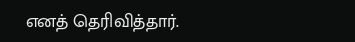எனத் தெரிவித்தார்.